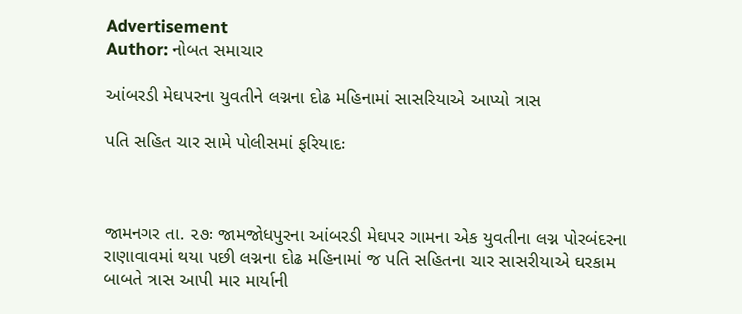Advertisement
Author: નોબત સમાચાર

આંબરડી મેઘપરના યુવતીને લગ્નના દોઢ મહિનામાં સાસરિયાએ આપ્યો ત્રાસ

પતિ સહિત ચાર સામે પોલીસમાં ફરિયાદઃ



જામનગર તા. ૨૭ઃ જામજોધપુરના આંબરડી મેઘપર ગામના એક યુવતીના લગ્ન પોરબંદરના રાણાવાવમાં થયા પછી લગ્નના દોઢ મહિનામાં જ પતિ સહિતના ચાર સાસરીયાએ ઘરકામ બાબતે ત્રાસ આપી માર માર્યાની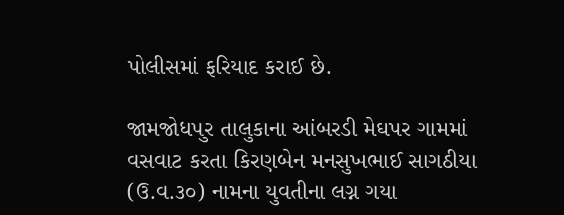પોલીસમાં ફરિયાદ કરાઈ છે.

જામજોધ૫ુર તાલુકાના આંબરડી મેઘપર ગામમાં વસવાટ કરતા કિરણબેન મનસુખભાઈ સાગઠીયા (ઉ.વ.૩૦) નામના યુવતીના લગ્ન ગયા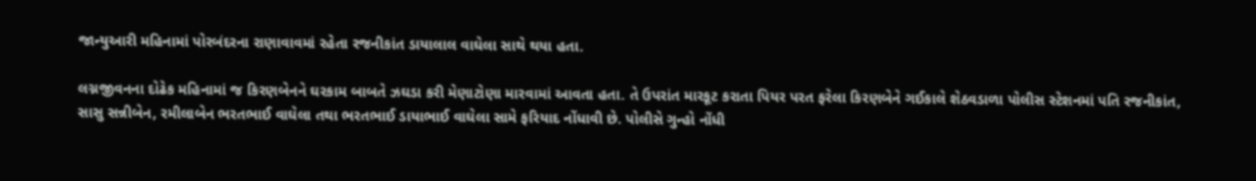જાન્યુઆરી મહિનામાં પોરબંદરના રાણાવાવમાં રહેતા રજનીકાંત ડાયાલાલ વાઘેલા સાથે થયા હતા.

લગ્નજીવનના દોઢેક મહિનામાં જ કિરણબેનને ઘરકામ બાબતે ઝઘડા કરી મેણાટોણા મારવામાં આવતા હતા. તે ઉપરાંત મારકૂટ કરાતા પિયર પરત ફરેલા કિરણબેને ગઈકાલે શેઠવડાળા પોલીસ સ્ટેશનમાં પતિ રજનીકાંત, સાસુ સન્નીબેન, રમીલાબેન ભરતભાઈ વાઘેલા તથા ભરતભાઈ ડાયાભાઈ વાઘેલા સામે ફરિયાદ નોંધાવી છે. પોલીસે ગુન્હો નોંધી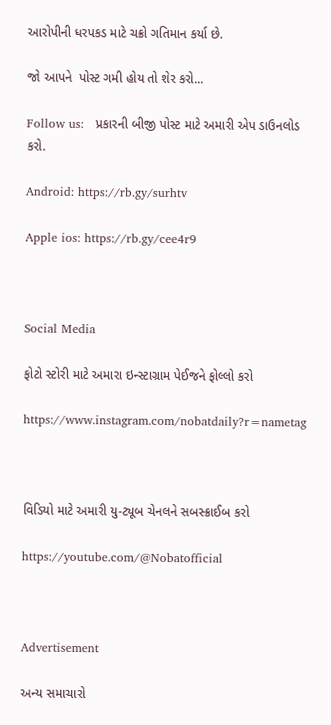આરોપીની ધરપકડ માટે ચક્રો ગતિમાન કર્યા છે.

જો આપને  પોસ્ટ ગમી હોય તો શેર કરો...

Follow us:   પ્રકારની બીજી પોસ્ટ માટે અમારી એપ ડાઉનલોડ કરો.

Android: https://rb.gy/surhtv

Apple ios: https://rb.gy/cee4r9



Social Media

ફોટો સ્ટોરી માટે અમારા ઇન્સ્ટાગ્રામ પેઈજને ફોલ્લો કરો

https://www.instagram.com/nobatdaily?r=nametag



વિડિયો માટે અમારી યુ-ટ્યૂબ ચેનલને સબસ્ક્રાઈબ કરો

https://youtube.com/@Nobatofficial



Advertisement

અન્ય સમાચારો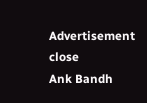Advertisement
close
Ank Bandh